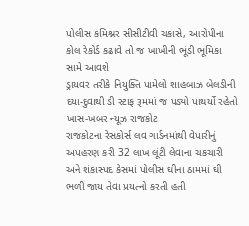પોલીસ કમિશ્નર સીસીટીવી ચકાસે, આરોપીના કોલ રેકોર્ડ કઢાવે તો જ ખાખીની ભૂંડી ભૂમિકા સામે આવશે
ડ્રાયવર તરીકે નિયુક્તિ પામેલો શાહબાઝ બેલડીની દયા-દુવાથી ડી સ્ટાફ રૂમમાં જ પડ્યો પાથર્યો રહેતો
ખાસ-ખબર ન્યૂઝ રાજકોટ
રાજકોટના રેસકોર્સ લવ ગાર્ડનમાંથી વેપારીનું અપહરણ કરી 32 લાખ લૂંટી લેવાના ચકચારી અને શંકાસ્પદ કેસમાં પોલીસ ઘીના ઠામમાં ઘી ભળી જાય તેવા પ્રયત્નો કરતી હતી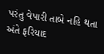પરંતુ વેપારી તાબે નહિ થતા અંતે ફરિયાદ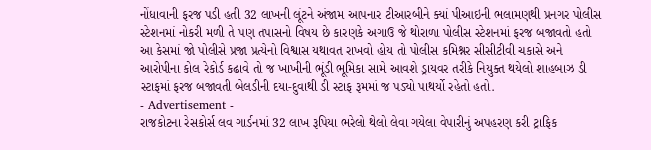નોંધાવાની ફરજ પડી હતી 32 લાખની લૂંટને અંજામ આપનાર ટીઆરબીને ક્યાં પીઆઇની ભલામણથી પ્રનગર પોલીસ સ્ટેશનમાં નોકરી મળી તે પણ તપાસનો વિષય છે કારણકે અગાઉ જે થોરાળા પોલીસ સ્ટેશનમાં ફરજ બજાવતો હતો આ કેસમાં જો પોલીસે પ્રજા પ્રત્યેનો વિશ્વાસ યથાવત રાખવો હોય તો પોલીસ કમિશ્નર સીસીટીવી ચકાસે અને આરોપીના કોલ રેકોર્ડ કઢાવે તો જ ખાખીની ભૂંડી ભૂમિકા સામે આવશે ડ્રાયવર તરીકે નિયુક્ત થયેલો શાહબાઝ ડી સ્ટાફમાં ફરજ બજાવતી બેલડીની દયા-દુવાથી ડી સ્ટાફ રૂમમાં જ પડ્યો પાથર્યો રહેતો હતો.
- Advertisement -
રાજકોટના રેસકોર્સ લવ ગાર્ડનમાં 32 લાખ રૂપિયા ભરેલો થેલો લેવા ગયેલા વેપારીનું અપહરણ કરી ટ્રાફિક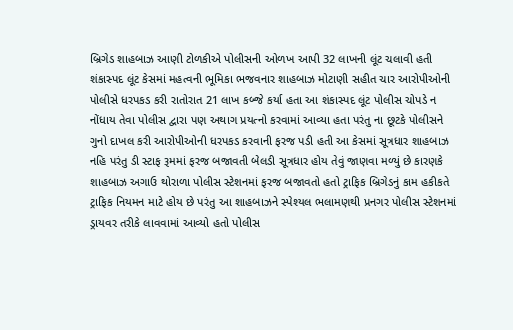બ્રિગેડ શાહબાઝ આણી ટોળકીએ પોલીસની ઓળખ આપી 32 લાખની લૂંટ ચલાવી હતી શંકાસ્પદ લૂંટ કેસમાં મહત્વની ભૂમિકા ભજવનાર શાહબાઝ મોટાણી સહીત ચાર આરોપીઓની પોલીસે ધરપકડ કરી રાતોરાત 21 લાખ કબ્જે કર્યા હતા આ શંકાસ્પદ લૂંટ પોલીસ ચોપડે ન નોંધાય તેવા પોલીસ દ્વારા પણ અથાગ પ્રયત્નો કરવામાં આવ્યા હતા પરંતુ ના છૂટકે પોલીસને ગુનો દાખલ કરી આરોપીઓની ધરપકડ કરવાની ફરજ પડી હતી આ કેસમાં સૂત્રધાર શાહબાઝ નહિ પરંતુ ડી સ્ટાફ રૂમમાં ફરજ બજાવતી બેલડી સૂત્રધાર હોય તેવું જાણવા મળ્યું છે કારણકે શાહબાઝ અગાઉ થોરાળા પોલીસ સ્ટેશનમાં ફરજ બજાવતો હતો ટ્રાફિક બ્રિગેડનું કામ હકીકતે ટ્રાફિક નિયમન માટે હોય છે પરંતુ આ શાહબાઝને સ્પેશ્યલ ભલામણથી પ્રનગર પોલીસ સ્ટેશનમાં ડ્રાયવર તરીકે લાવવામાં આવ્યો હતો પોલીસ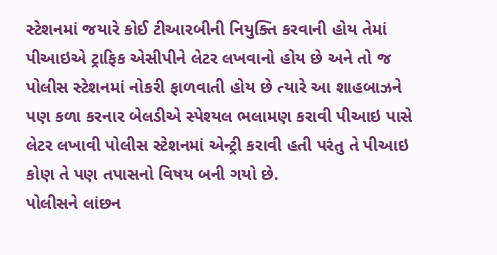સ્ટેશનમાં જયારે કોઈ ટીઆરબીની નિયુક્તિ કરવાની હોય તેમાં પીઆઇએ ટ્રાફિક એસીપીને લેટર લખવાનો હોય છે અને તો જ પોલીસ સ્ટેશનમાં નોકરી ફાળવાતી હોય છે ત્યારે આ શાહબાઝને પણ કળા કરનાર બેલડીએ સ્પેશ્યલ ભલામણ કરાવી પીઆઇ પાસે લેટર લખાવી પોલીસ સ્ટેશનમાં એન્ટ્રી કરાવી હતી પરંતુ તે પીઆઇ કોણ તે પણ તપાસનો વિષય બની ગયો છે.
પોલીસને લાંછન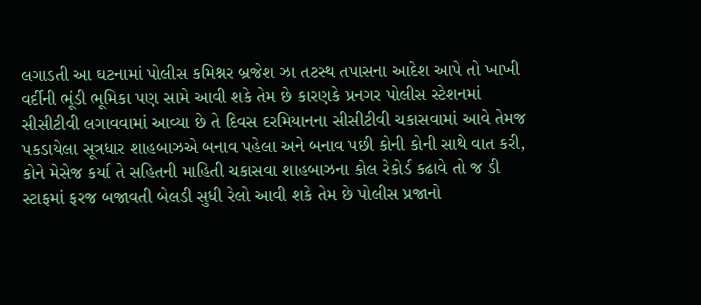લગાડતી આ ઘટનામાં પોલીસ કમિશ્નર બ્રજેશ ઝા તટસ્થ તપાસના આદેશ આપે તો ખાખી વર્દીની ભૂંડી ભૂમિકા પણ સામે આવી શકે તેમ છે કારણકે પ્રનગર પોલીસ સ્ટેશનમાં સીસીટીવી લગાવવામાં આવ્યા છે તે દિવસ દરમિયાનના સીસીટીવી ચકાસવામાં આવે તેમજ પકડાયેલા સૂત્રધાર શાહબાઝએ બનાવ પહેલા અને બનાવ પછી કોની કોની સાથે વાત કરી, કોને મેસેજ કર્યા તે સહિતની માહિતી ચકાસવા શાહબાઝના કોલ રેકોર્ડ કઢાવે તો જ ડી સ્ટાફમાં ફરજ બજાવતી બેલડી સુધી રેલો આવી શકે તેમ છે પોલીસ પ્રજાનો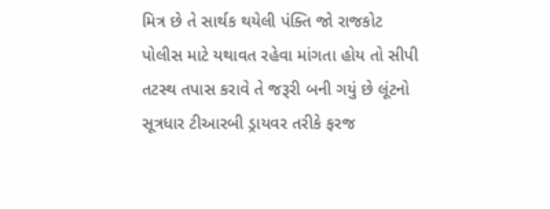મિત્ર છે તે સાર્થક થયેલી પંક્તિ જો રાજકોટ પોલીસ માટે યથાવત રહેવા માંગતા હોય તો સીપી તટસ્થ તપાસ કરાવે તે જરૂરી બની ગયું છે લૂંટનો સૂત્રધાર ટીઆરબી ડ્રાયવર તરીકે ફરજ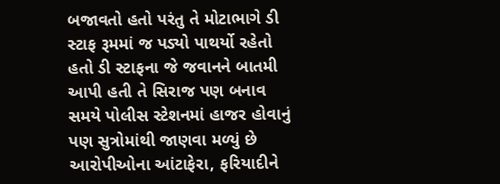બજાવતો હતો પરંતુ તે મોટાભાગે ડી સ્ટાફ રૂમમાં જ પડ્યો પાથર્યો રહેતો હતો ડી સ્ટાફના જે જવાનને બાતમી આપી હતી તે સિરાજ પણ બનાવ સમયે પોલીસ સ્ટેશનમાં હાજર હોવાનું પણ સુત્રોમાંથી જાણવા મળ્યું છે આરોપીઓના આંટાફેરા, ફરિયાદીને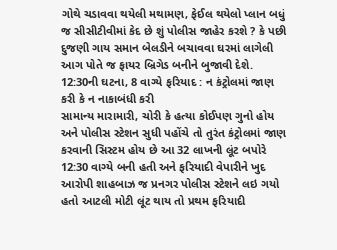ગોથે ચડાવવા થયેલી મથામણ, ફેઈલ થયેલો પ્લાન બધું જ સીસીટીવીમાં કેદ છે શું પોલીસ જાહેર કરશે ? કે પછી દુજણી ગાય સમાન બેલડીને બચાવવા ઘરમાં લાગેલી આગ પોતે જ ફાયર બ્રિગેડ બનીને બુજાવી દેશે.
12:30ની ઘટના, 8 વાગ્યે ફરિયાદ : ન કંટ્રોલમાં જાણ કરી કે ન નાકાબંધી કરી
સામાન્ય મારામારી, ચોરી કે હત્યા કોઈપણ ગુનો હોય અને પોલીસ સ્ટેશન સુધી પહોંચે તો તુરંત કંટ્રોલમાં જાણ કરવાની સિસ્ટમ હોય છે આ 32 લાખની લૂંટ બપોરે 12:30 વાગ્યે બની હતી અને ફરિયાદી વેપારીને ખુદ આરોપી શાહબાઝ જ પ્રનગર પોલીસ સ્ટેશને લઇ ગયો હતો આટલી મોટી લૂંટ થાય તો પ્રથમ ફરિયાદી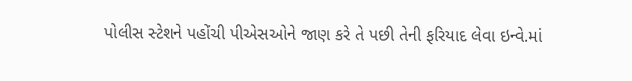પોલીસ સ્ટેશને પહોંચી પીએસઓને જાણ કરે તે પછી તેની ફરિયાદ લેવા ઇન્વે.માં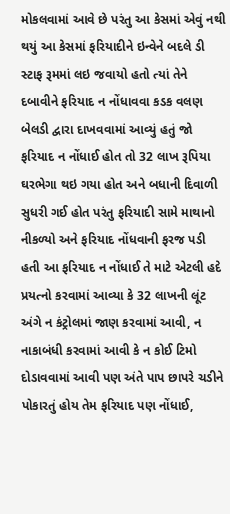મોકલવામાં આવે છે પરંતુ આ કેસમાં એવું નથી થયું આ કેસમાં ફરિયાદીને ઇન્વેને બદલે ડી સ્ટાફ રૂમમાં લઇ જવાયો હતો ત્યાં તેને દબાવીને ફરિયાદ ન નોંધાવવા કડક વલણ બેલડી દ્વારા દાખવવામાં આવ્યું હતું જો ફરિયાદ ન નોંધાઈ હોત તો 32 લાખ રૂપિયા ઘરભેગા થઇ ગયા હોત અને બધાની દિવાળી સુધરી ગઈ હોત પરંતુ ફરિયાદી સામે માથાનો નીકળ્યો અને ફરિયાદ નોંધવાની ફરજ પડી હતી આ ફરિયાદ ન નોંધાઈ તે માટે એટલી હદે પ્રયત્નો કરવામાં આવ્યા કે 32 લાખની લૂંટ અંગે ન કંટ્રોલમાં જાણ કરવામાં આવી, ન નાકાબંધી કરવામાં આવી કે ન કોઈ ટિમો દોડાવવામાં આવી પણ અંતે પાપ છાપરે ચડીને પોકારતું હોય તેમ ફરિયાદ પણ નોંધાઈ,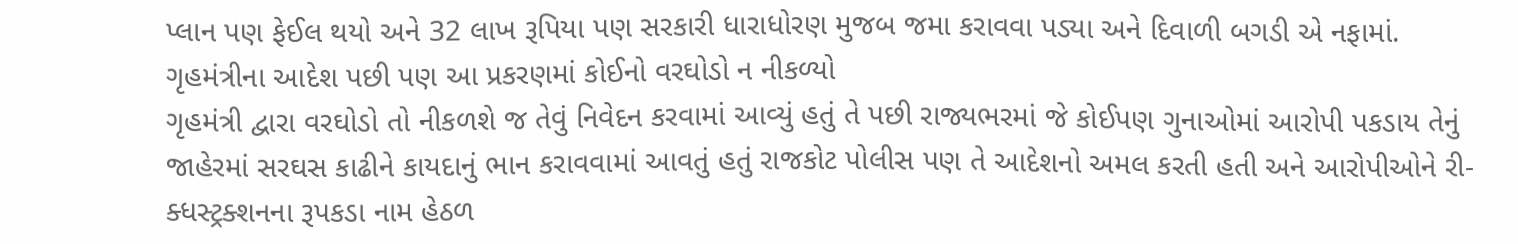પ્લાન પણ ફેઈલ થયો અને 32 લાખ રૂપિયા પણ સરકારી ધારાધોરણ મુજબ જમા કરાવવા પડ્યા અને દિવાળી બગડી એ નફામાં.
ગૃહમંત્રીના આદેશ પછી પણ આ પ્રકરણમાં કોઈનો વરઘોડો ન નીકળ્યો
ગૃહમંત્રી દ્વારા વરઘોડો તો નીકળશે જ તેવું નિવેદન કરવામાં આવ્યું હતું તે પછી રાજ્યભરમાં જે કોઈપણ ગુનાઓમાં આરોપી પકડાય તેનું જાહેરમાં સરઘસ કાઢીને કાયદાનું ભાન કરાવવામાં આવતું હતું રાજકોટ પોલીસ પણ તે આદેશનો અમલ કરતી હતી અને આરોપીઓને રી-ક્ધસ્ટ્રક્શનના રૂપકડા નામ હેઠળ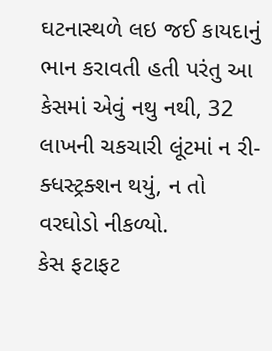ઘટનાસ્થળે લઇ જઈ કાયદાનું ભાન કરાવતી હતી પરંતુ આ કેસમાં એવું નથુ નથી, 32 લાખની ચકચારી લૂંટમાં ન રી-ક્ધસ્ટ્રક્શન થયું, ન તો વરઘોડો નીકળ્યો.
કેસ ફટાફટ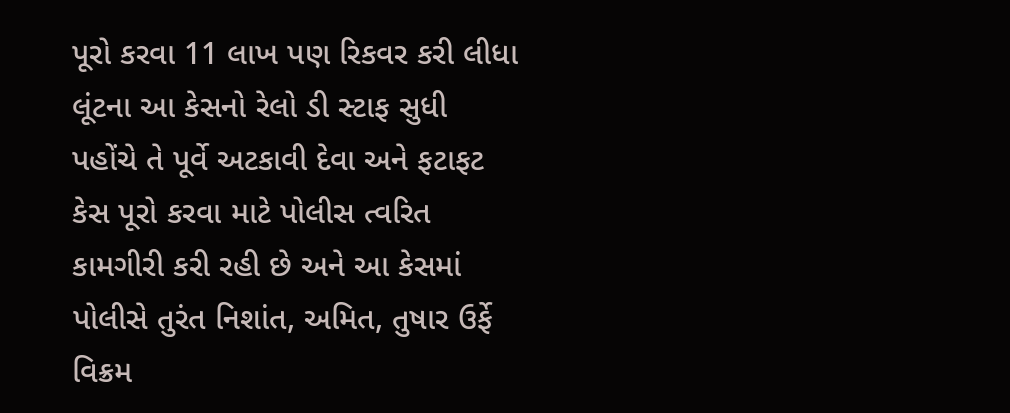પૂરો કરવા 11 લાખ પણ રિકવર કરી લીધા
લૂંટના આ કેસનો રેલો ડી સ્ટાફ સુધી પહોંચે તે પૂર્વે અટકાવી દેવા અને ફટાફટ કેસ પૂરો કરવા માટે પોલીસ ત્વરિત કામગીરી કરી રહી છે અને આ કેસમાં પોલીસે તુરંત નિશાંત, અમિત, તુષાર ઉર્ફે વિક્રમ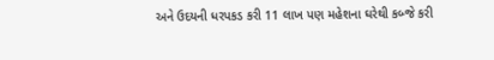અને ઉદયની ધરપકડ કરી 11 લાખ પણ મહેશના ઘરેથી કબ્જે કરી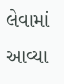લેવામાં આવ્યા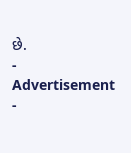છે.
- Advertisement -